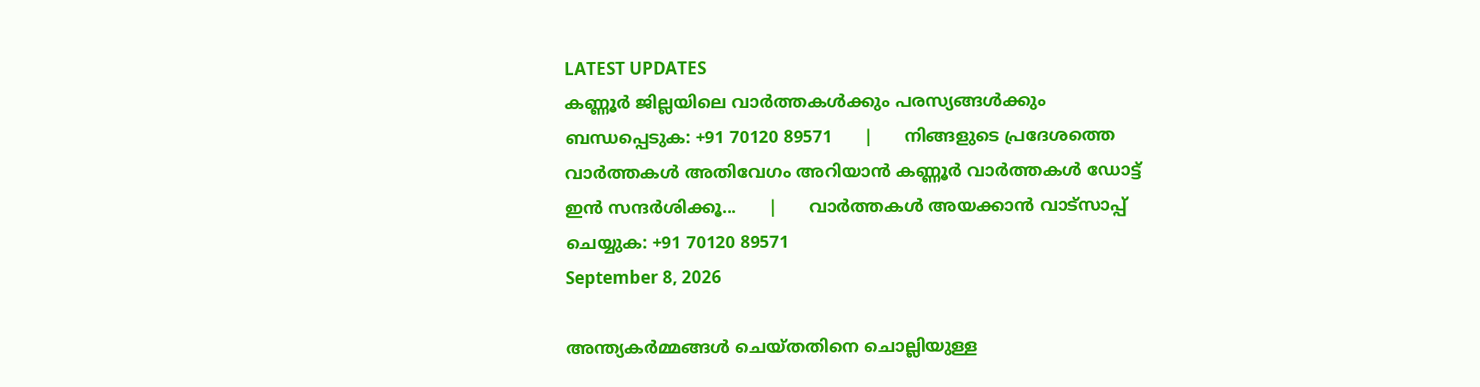LATEST UPDATES
കണ്ണൂർ ജില്ലയിലെ വാർത്തകൾക്കും പരസ്യങ്ങൾക്കും ബന്ധപ്പെടുക: +91 70120 89571      |      നിങ്ങളുടെ പ്രദേശത്തെ വാർത്തകൾ അതിവേഗം അറിയാൻ കണ്ണൂർ വാർത്തകൾ ഡോട്ട് ഇൻ സന്ദർശിക്കൂ...      |      വാർത്തകൾ അയക്കാൻ വാട്സാപ്പ് ചെയ്യുക: +91 70120 89571
September 8, 2026

അന്ത്യകർമ്മങ്ങൾ ചെയ്തതിനെ ചൊല്ലിയുള്ള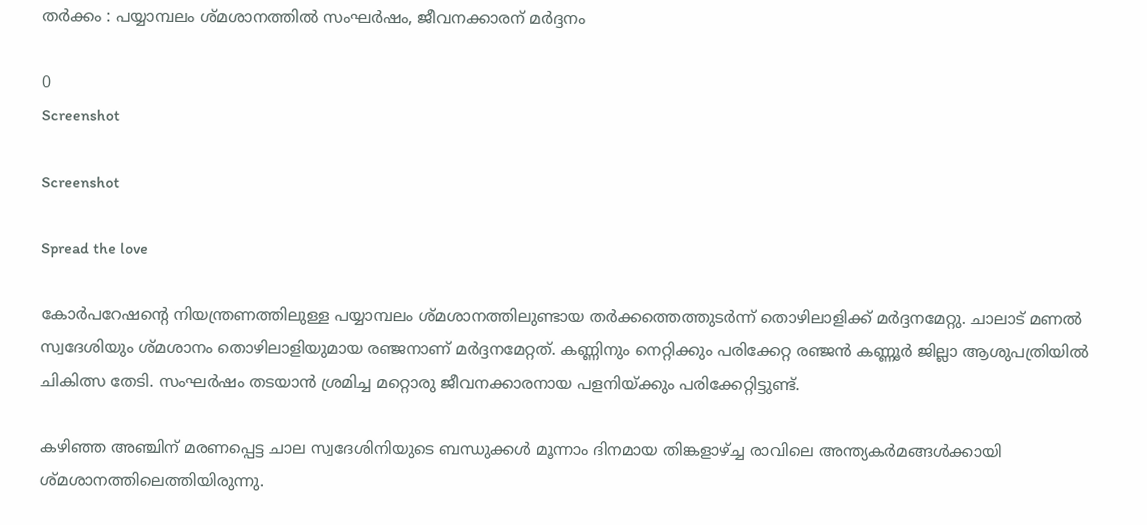തർക്കം : പയ്യാമ്പലം ശ്മശാനത്തില്‍ സംഘര്‍ഷം, ജീവനക്കാരന് മര്‍ദ്ദനം

0
Screenshot

Screenshot

Spread the love

കോര്‍പറേഷന്റെ നിയന്ത്രണത്തിലുള്ള പയ്യാമ്പലം ശ്മശാനത്തിലുണ്ടായ തര്‍ക്കത്തെത്തുടര്‍ന്ന് തൊഴിലാളിക്ക് മര്‍ദ്ദനമേറ്റു. ചാലാട് മണല്‍ സ്വദേശിയും ശ്മശാനം തൊഴിലാളിയുമായ രഞ്ജനാണ് മര്‍ദ്ദനമേറ്റത്. കണ്ണിനും നെറ്റിക്കും പരിക്കേറ്റ രഞ്ജന്‍ കണ്ണൂര്‍ ജില്ലാ ആശുപത്രിയില്‍ ചികിത്സ തേടി. സംഘര്‍ഷം തടയാന്‍ ശ്രമിച്ച മറ്റൊരു ജീവനക്കാരനായ പളനിയ്ക്കും പരിക്കേറ്റിട്ടുണ്ട്.

കഴിഞ്ഞ അഞ്ചിന് മരണപ്പെട്ട ചാല സ്വദേശിനിയുടെ ബന്ധുക്കള്‍ മൂന്നാം ദിനമായ തിങ്കളാഴ്ച്ച രാവിലെ അന്ത്യകര്‍മങ്ങള്‍ക്കായി ശ്മശാനത്തിലെത്തിയിരുന്നു.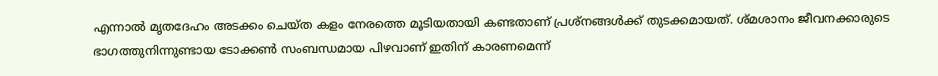എന്നാല്‍ മൃതദേഹം അടക്കം ചെയ്ത കളം നേരത്തെ മൂടിയതായി കണ്ടതാണ് പ്രശ്‌നങ്ങള്‍ക്ക് തുടക്കമായത്. ശ്മശാനം ജീവനക്കാരുടെ ഭാഗത്തുനിന്നുണ്ടായ ടോക്കണ്‍ സംബന്ധമായ പിഴവാണ് ഇതിന് കാരണമെന്ന്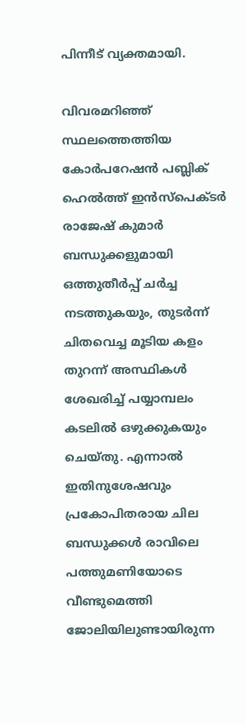പിന്നീട് വ്യക്തമായി.

വിവരമറിഞ്ഞ് സ്ഥലത്തെത്തിയ കോര്‍പറേഷന്‍ പബ്ലിക് ഹെല്‍ത്ത് ഇന്‍സ്‌പെക്ടര്‍ രാജേഷ് കുമാര്‍ ബന്ധുക്കളുമായി ഒത്തുതീര്‍പ്പ് ചര്‍ച്ച നടത്തുകയും, തുടര്‍ന്ന് ചിതവെച്ച മൂടിയ കളം തുറന്ന് അസ്ഥികള്‍ ശേഖരിച്ച് പയ്യാമ്പലം കടലില്‍ ഒഴുക്കുകയും ചെയ്തു. എന്നാല്‍ ഇതിനുശേഷവും പ്രകോപിതരായ ചില ബന്ധുക്കള്‍ രാവിലെ പത്തുമണിയോടെ വീണ്ടുമെത്തി ജോലിയിലുണ്ടായിരുന്ന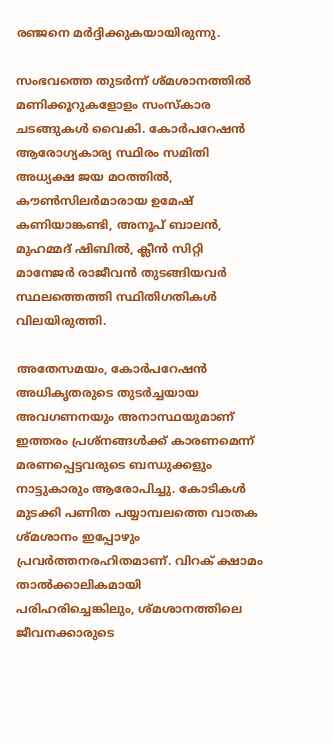രഞ്ജനെ മര്‍ദ്ദിക്കുകയായിരുന്നു.

സംഭവത്തെ തുടര്‍ന്ന് ശ്മശാനത്തില്‍ മണിക്കൂറുകളോളം സംസ്‌കാര ചടങ്ങുകള്‍ വൈകി. കോര്‍പറേഷന്‍ ആരോഗ്യകാര്യ സ്ഥിരം സമിതി അധ്യക്ഷ ജയ മഠത്തില്‍, കൗണ്‍സിലര്‍മാരായ ഉമേഷ് കണിയാങ്കണ്ടി, അനൂപ് ബാലന്‍, മുഹമ്മദ് ഷിബില്‍, ക്ലീന്‍ സിറ്റി മാനേജര്‍ രാജീവന്‍ തുടങ്ങിയവര്‍ സ്ഥലത്തെത്തി സ്ഥിതിഗതികള്‍ വിലയിരുത്തി.

അതേസമയം, കോര്‍പറേഷന്‍ അധികൃതരുടെ തുടര്‍ച്ചയായ അവഗണനയും അനാസ്ഥയുമാണ് ഇത്തരം പ്രശ്‌നങ്ങള്‍ക്ക് കാരണമെന്ന് മരണപ്പെട്ടവരുടെ ബന്ധുക്കളും നാട്ടുകാരും ആരോപിച്ചു. കോടികള്‍ മുടക്കി പണിത പയ്യാമ്പലത്തെ വാതക ശ്മശാനം ഇപ്പോഴും പ്രവര്‍ത്തനരഹിതമാണ്. വിറക് ക്ഷാമം താല്‍ക്കാലികമായി പരിഹരിച്ചെങ്കിലും, ശ്മശാനത്തിലെ ജീവനക്കാരുടെ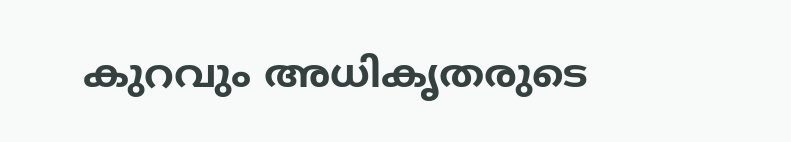കുറവും അധികൃതരുടെ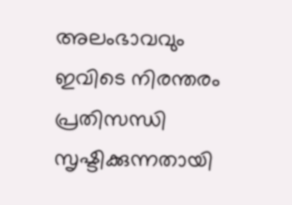അലംഭാവവും ഇവിടെ നിരന്തരം പ്രതിസന്ധി സൃഷ്ടിക്കുന്നതായി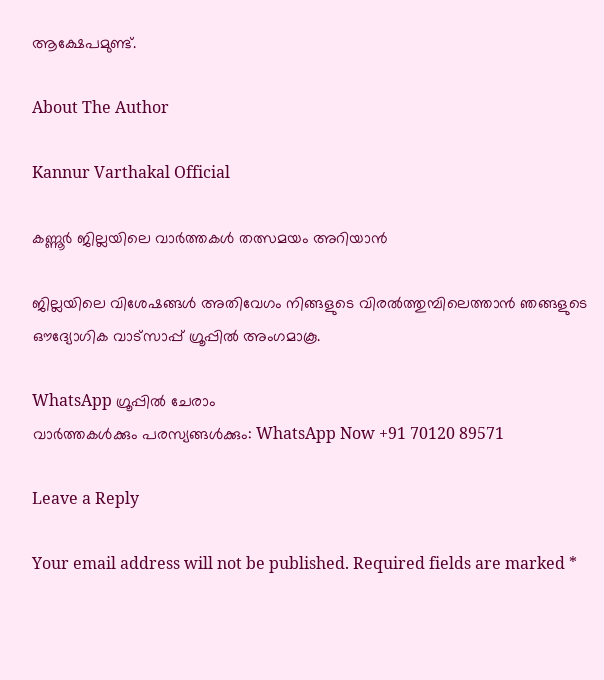ആക്ഷേപമുണ്ട്.

About The Author

Kannur Varthakal Official

കണ്ണൂർ ജില്ലയിലെ വാർത്തകൾ തത്സമയം അറിയാൻ

ജില്ലയിലെ വിശേഷങ്ങൾ അതിവേഗം നിങ്ങളുടെ വിരൽത്തുമ്പിലെത്താൻ ഞങ്ങളുടെ ഔദ്യോഗിക വാട്സാപ്പ് ഗ്രൂപ്പിൽ അംഗമാകൂ.

WhatsApp ഗ്രൂപ്പിൽ ചേരാം
വാർത്തകൾക്കും പരസ്യങ്ങൾക്കും: WhatsApp Now +91 70120 89571

Leave a Reply

Your email address will not be published. Required fields are marked *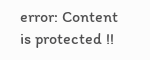error: Content is protected !!